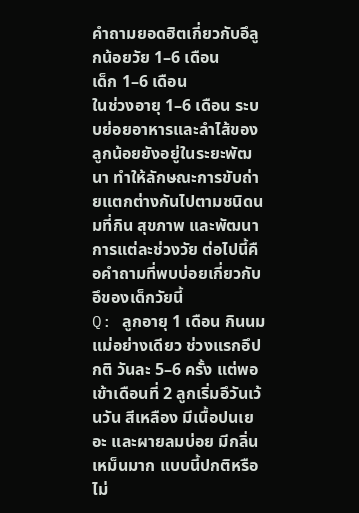คำถามยอดฮิตเกี่ยวกับอึลูกน้อยวัย 1–6 เดือน
เด็ก 1–6 เดือน
ในช่วงอายุ 1–6 เดือน ระบบย่อยอาหารและลำไส้ของลูกน้อยยังอยู่ในระยะพัฒนา ทำให้ลักษณะการขับถ่ายแตกต่างกันไปตามชนิดนมที่กิน สุขภาพ และพัฒนาการแต่ละช่วงวัย ต่อไปนี้คือคำถามที่พบบ่อยเกี่ยวกับอึของเด็กวัยนี้
Q: ลูกอายุ 1 เดือน กินนมแม่อย่างเดียว ช่วงแรกอึปกติ วันละ 5–6 ครั้ง แต่พอเข้าเดือนที่ 2 ลูกเริ่มอึวันเว้นวัน สีเหลือง มีเนื้อปนเยอะ และผายลมบ่อย มีกลิ่นเหม็นมาก แบบนี้ปกติหรือไม่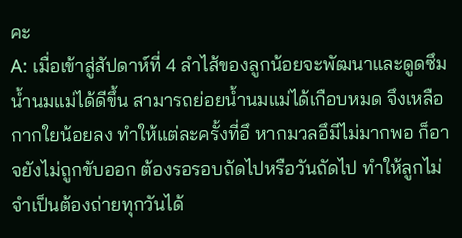คะ
A: เมื่อเข้าสู่สัปดาห์ที่ 4 ลำไส้ของลูกน้อยจะพัฒนาและดูดซึมน้ำนมแม่ได้ดีขึ้น สามารถย่อยน้ำนมแม่ได้เกือบหมด จึงเหลือกากใยน้อยลง ทำให้แต่ละครั้งที่อึ หากมวลอึมีไม่มากพอ ก็อาจยังไม่ถูกขับออก ต้องรอรอบถัดไปหรือวันถัดไป ทำให้ลูกไม่จำเป็นต้องถ่ายทุกวันได้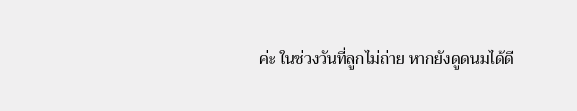ค่ะ ในช่วงวันที่ลูกไม่ถ่าย หากยังดูดนมได้ดี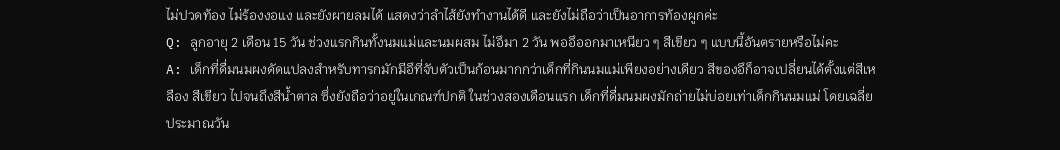ไม่ปวดท้อง ไม่ร้องงอแง และยังผายลมได้ แสดงว่าลำไส้ยังทำงานได้ดี และยังไม่ถือว่าเป็นอาการท้องผูกค่ะ
Q: ลูกอายุ 2 เดือน 15 วัน ช่วงแรกกินทั้งนมแม่และนมผสม ไม่อึมา 2 วัน พออึออกมาเหนียว ๆ สีเขียว ๆ แบบนี้อันตรายหรือไม่คะ
A: เด็กที่ดื่มนมผงดัดแปลงสำหรับทารกมักมีอึที่จับตัวเป็นก้อนมากกว่าเด็กที่กินนมแม่เพียงอย่างเดียว สีของอึก็อาจเปลี่ยนได้ตั้งแต่สีเหลือง สีเขียว ไปจนถึงสีน้ำตาล ซึ่งยังถือว่าอยู่ในเกณฑ์ปกติ ในช่วงสองเดือนแรก เด็กที่ดื่มนมผงมักถ่ายไม่บ่อยเท่าเด็กกินนมแม่ โดยเฉลี่ยประมาณวัน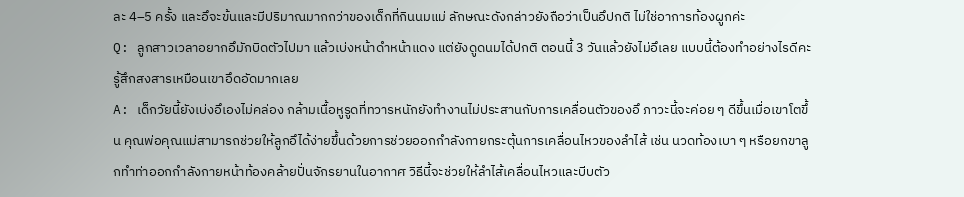ละ 4–5 ครั้ง และอึจะข้นและมีปริมาณมากกว่าของเด็กที่กินนมแม่ ลักษณะดังกล่าวยังถือว่าเป็นอึปกติ ไม่ใช่อาการท้องผูกค่ะ
Q: ลูกสาวเวลาอยากอึมักบิดตัวไปมา แล้วเบ่งหน้าดำหน้าแดง แต่ยังดูดนมได้ปกติ ตอนนี้ 3 วันแล้วยังไม่อึเลย แบบนี้ต้องทำอย่างไรดีคะ รู้สึกสงสารเหมือนเขาอึดอัดมากเลย
A: เด็กวัยนี้ยังเบ่งอึเองไม่คล่อง กล้ามเนื้อหูรูดที่ทวารหนักยังทำงานไม่ประสานกับการเคลื่อนตัวของอึ ภาวะนี้จะค่อย ๆ ดีขึ้นเมื่อเขาโตขึ้น คุณพ่อคุณแม่สามารถช่วยให้ลูกอึได้ง่ายขึ้นด้วยการช่วยออกกำลังกายกระตุ้นการเคลื่อนไหวของลำไส้ เช่น นวดท้องเบา ๆ หรือยกขาลูกทำท่าออกกำลังกายหน้าท้องคล้ายปั่นจักรยานในอากาศ วิธีนี้จะช่วยให้ลำไส้เคลื่อนไหวและบีบตัว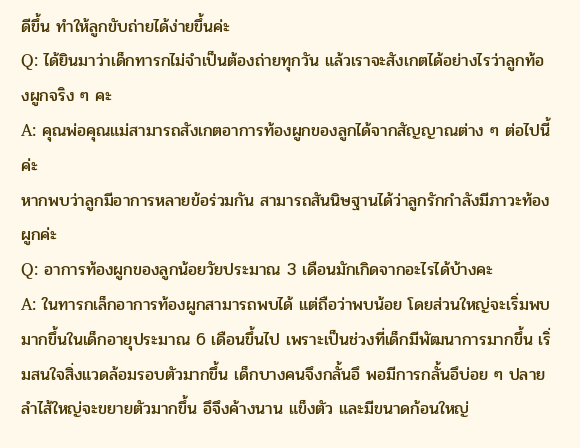ดีขึ้น ทำให้ลูกขับถ่ายได้ง่ายขึ้นค่ะ
Q: ได้ยินมาว่าเด็กทารกไม่จำเป็นต้องถ่ายทุกวัน แล้วเราจะสังเกตได้อย่างไรว่าลูกท้องผูกจริง ๆ คะ
A: คุณพ่อคุณแม่สามารถสังเกตอาการท้องผูกของลูกได้จากสัญญาณต่าง ๆ ต่อไปนี้ค่ะ
หากพบว่าลูกมีอาการหลายข้อร่วมกัน สามารถสันนิษฐานได้ว่าลูกรักกำลังมีภาวะท้องผูกค่ะ
Q: อาการท้องผูกของลูกน้อยวัยประมาณ 3 เดือนมักเกิดจากอะไรได้บ้างคะ
A: ในทารกเล็กอาการท้องผูกสามารถพบได้ แต่ถือว่าพบน้อย โดยส่วนใหญ่จะเริ่มพบมากขึ้นในเด็กอายุประมาณ 6 เดือนขึ้นไป เพราะเป็นช่วงที่เด็กมีพัฒนาการมากขึ้น เริ่มสนใจสิ่งแวดล้อมรอบตัวมากขึ้น เด็กบางคนจึงกลั้นอึ พอมีการกลั้นอึบ่อย ๆ ปลายลำไส้ใหญ่จะขยายตัวมากขึ้น อึจึงค้างนาน แข็งตัว และมีขนาดก้อนใหญ่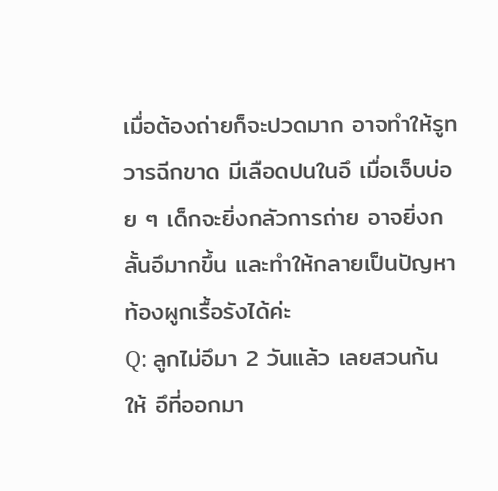เมื่อต้องถ่ายก็จะปวดมาก อาจทำให้รูทวารฉีกขาด มีเลือดปนในอึ เมื่อเจ็บบ่อย ๆ เด็กจะยิ่งกลัวการถ่าย อาจยิ่งกลั้นอึมากขึ้น และทำให้กลายเป็นปัญหาท้องผูกเรื้อรังได้ค่ะ
Q: ลูกไม่อึมา 2 วันแล้ว เลยสวนก้นให้ อึที่ออกมา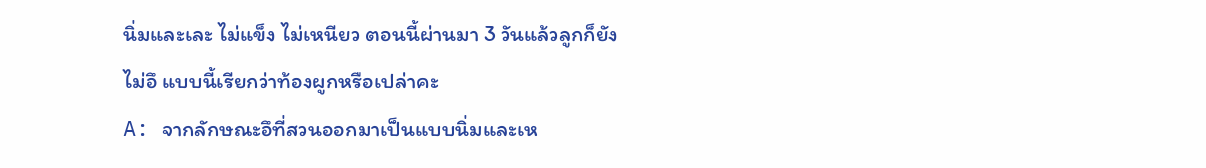นิ่มและเละ ไม่แข็ง ไม่เหนียว ตอนนี้ผ่านมา 3 วันแล้วลูกก็ยังไม่อึ แบบนี้เรียกว่าท้องผูกหรือเปล่าคะ
A: จากลักษณะอึที่สวนออกมาเป็นแบบนิ่มและเห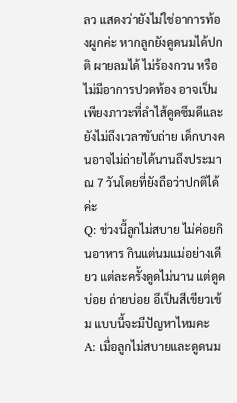ลว แสดงว่ายังไม่ใช่อาการท้องผูกค่ะ หากลูกยังดูดนมได้ปกติ ผายลมได้ ไม่ร้องกวน หรือไม่มีอาการปวดท้อง อาจเป็นเพียงภาวะที่ลำไส้ดูดซึมดีและยังไม่ถึงเวลาขับถ่าย เด็กบางคนอาจไม่ถ่ายได้นานถึงประมาณ 7 วันโดยที่ยังถือว่าปกติได้ค่ะ
Q: ช่วงนี้ลูกไม่สบาย ไม่ค่อยกินอาหาร กินแต่นมแม่อย่างเดียว แต่ละครั้งดูดไม่นาน แต่ดูดบ่อย ถ่ายบ่อย อึเป็นสีเขียวเข้ม แบบนี้จะมีปัญหาไหมคะ
A: เมื่อลูกไม่สบายและดูดนม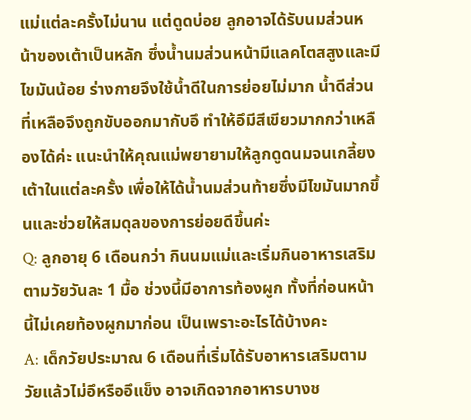แม่แต่ละครั้งไม่นาน แต่ดูดบ่อย ลูกอาจได้รับนมส่วนหน้าของเต้าเป็นหลัก ซึ่งน้ำนมส่วนหน้ามีแลคโตสสูงและมีไขมันน้อย ร่างกายจึงใช้น้ำดีในการย่อยไม่มาก น้ำดีส่วนที่เหลือจึงถูกขับออกมากับอึ ทำให้อึมีสีเขียวมากกว่าเหลืองได้ค่ะ แนะนำให้คุณแม่พยายามให้ลูกดูดนมจนเกลี้ยงเต้าในแต่ละครั้ง เพื่อให้ได้น้ำนมส่วนท้ายซึ่งมีไขมันมากขึ้นและช่วยให้สมดุลของการย่อยดีขึ้นค่ะ
Q: ลูกอายุ 6 เดือนกว่า กินนมแม่และเริ่มกินอาหารเสริมตามวัยวันละ 1 มื้อ ช่วงนี้มีอาการท้องผูก ทั้งที่ก่อนหน้านี้ไม่เคยท้องผูกมาก่อน เป็นเพราะอะไรได้บ้างคะ
A: เด็กวัยประมาณ 6 เดือนที่เริ่มได้รับอาหารเสริมตามวัยแล้วไม่อึหรืออึแข็ง อาจเกิดจากอาหารบางช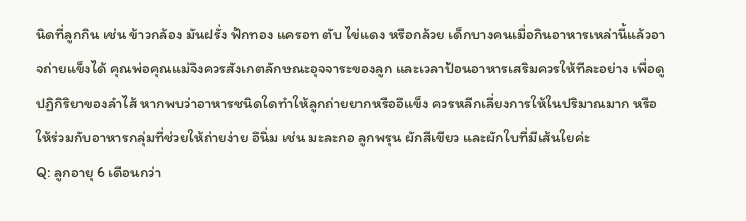นิดที่ลูกกิน เช่น ข้าวกล้อง มันฝรั่ง ฟักทอง แครอท ตับ ไข่แดง หรือกล้วย เด็กบางคนเมื่อกินอาหารเหล่านี้แล้วอาจถ่ายแข็งได้ คุณพ่อคุณแม่จึงควรสังเกตลักษณะอุจจาระของลูก และเวลาป้อนอาหารเสริมควรให้ทีละอย่าง เพื่อดูปฏิกิริยาของลำไส้ หากพบว่าอาหารชนิดใดทำให้ลูกถ่ายยากหรืออึแข็ง ควรหลีกเลี่ยงการให้ในปริมาณมาก หรือให้ร่วมกับอาหารกลุ่มที่ช่วยให้ถ่ายง่าย อึนิ่ม เช่น มะละกอ ลูกพรุน ผักสีเขียว และผักใบที่มีเส้นใยค่ะ
Q: ลูกอายุ 6 เดือนกว่า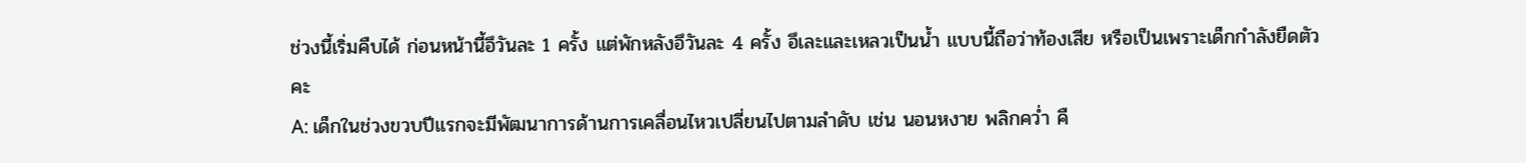ช่วงนี้เริ่มคืบได้ ก่อนหน้านี้อึวันละ 1 ครั้ง แต่พักหลังอึวันละ 4 ครั้ง อึเละและเหลวเป็นน้ำ แบบนี้ถือว่าท้องเสีย หรือเป็นเพราะเด็กกำลังยืดตัวคะ
A: เด็กในช่วงขวบปีแรกจะมีพัฒนาการด้านการเคลื่อนไหวเปลี่ยนไปตามลำดับ เช่น นอนหงาย พลิกคว่ำ คื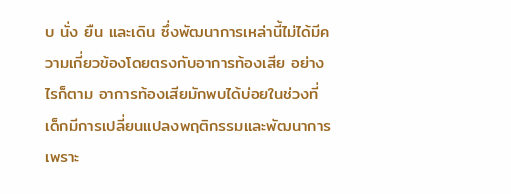บ นั่ง ยืน และเดิน ซึ่งพัฒนาการเหล่านี้ไม่ได้มีความเกี่ยวข้องโดยตรงกับอาการท้องเสีย อย่างไรก็ตาม อาการท้องเสียมักพบได้บ่อยในช่วงที่เด็กมีการเปลี่ยนแปลงพฤติกรรมและพัฒนาการ เพราะ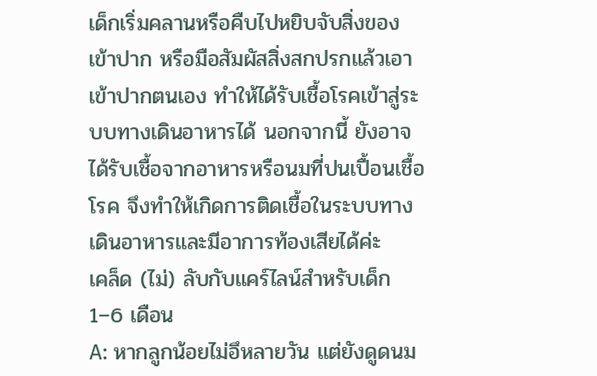เด็กเริ่มคลานหรือคืบไปหยิบจับสิ่งของเข้าปาก หรือมือสัมผัสสิ่งสกปรกแล้วเอาเข้าปากตนเอง ทำให้ได้รับเชื้อโรคเข้าสู่ระบบทางเดินอาหารได้ นอกจากนี้ ยังอาจได้รับเชื้อจากอาหารหรือนมที่ปนเปื้อนเชื้อโรค จึงทำให้เกิดการติดเชื้อในระบบทางเดินอาหารและมีอาการท้องเสียได้ค่ะ
เคล็ด (ไม่) ลับกับแคร์ไลน์สำหรับเด็ก 1–6 เดือน
A: หากลูกน้อยไม่อึหลายวัน แต่ยังดูดนม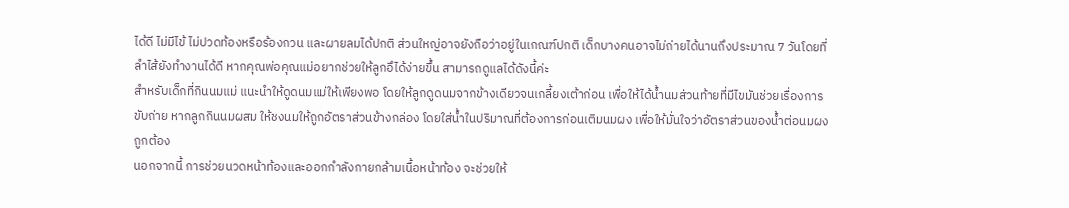ได้ดี ไม่มีไข้ ไม่ปวดท้องหรือร้องกวน และผายลมได้ปกติ ส่วนใหญ่อาจยังถือว่าอยู่ในเกณฑ์ปกติ เด็กบางคนอาจไม่ถ่ายได้นานถึงประมาณ 7 วันโดยที่ลำไส้ยังทำงานได้ดี หากคุณพ่อคุณแม่อยากช่วยให้ลูกอึได้ง่ายขึ้น สามารถดูแลได้ดังนี้ค่ะ
สำหรับเด็กที่กินนมแม่ แนะนำให้ดูดนมแม่ให้เพียงพอ โดยให้ลูกดูดนมจากข้างเดียวจนเกลี้ยงเต้าก่อน เพื่อให้ได้น้ำนมส่วนท้ายที่มีไขมันช่วยเรื่องการขับถ่าย หากลูกกินนมผสม ให้ชงนมให้ถูกอัตราส่วนข้างกล่อง โดยใส่น้ำในปริมาณที่ต้องการก่อนเติมนมผง เพื่อให้มั่นใจว่าอัตราส่วนของน้ำต่อนมผงถูกต้อง
นอกจากนี้ การช่วยนวดหน้าท้องและออกกำลังกายกล้ามเนื้อหน้าท้อง จะช่วยให้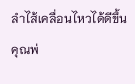ลำไส้เคลื่อนไหวได้ดีขึ้น คุณพ่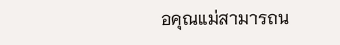อคุณแม่สามารถน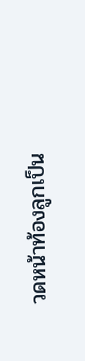วดหน้าท้องลูกเป็น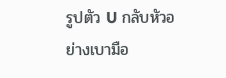รูปตัว U กลับหัวอย่างเบามือ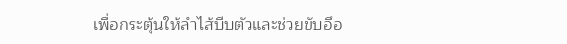เพื่อกระตุ้นให้ลำไส้บีบตัวและช่วยขับอึอ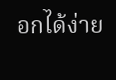อกได้ง่าย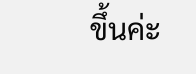ขึ้นค่ะ